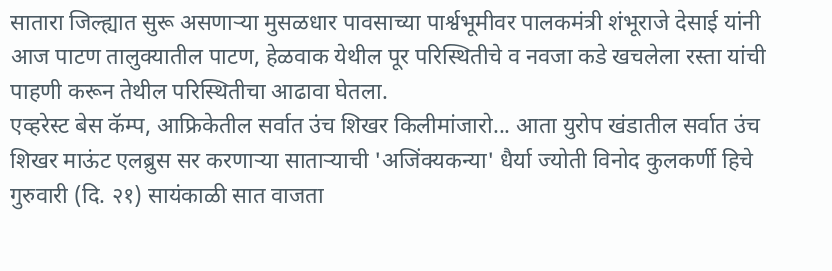सातारा जिल्ह्यात सुरू असणाऱ्या मुसळधार पावसाच्या पार्श्वभूमीवर पालकमंत्री शंभूराजे देसाई यांनी आज पाटण तालुक्यातील पाटण, हेळवाक येथील पूर परिस्थितीचे व नवजा कडे खचलेला रस्ता यांची पाहणी करून तेथील परिस्थितीचा आढावा घेतला.
एव्हरेस्ट बेस कॅम्प, आफ्रिकेतील सर्वात उंच शिखर किलीमांजारो... आता युरोप खंडातील सर्वात उंच शिखर माऊंट एलब्रुस सर करणाऱ्या साताऱ्याची 'अजिंक्यकन्या' धैर्या ज्योती विनोद कुलकर्णी हिचे गुरुवारी (दि. २१) सायंकाळी सात वाजता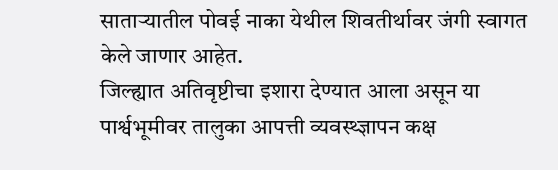साताऱ्यातील पोवई नाका येथील शिवतीर्थावर जंगी स्वागत केले जाणार आहेत.
जिल्ह्यात अतिवृष्टीचा इशारा देण्यात आला असून या पार्श्वभूमीवर तालुका आपत्ती व्यवस्थ्ज्ञापन कक्ष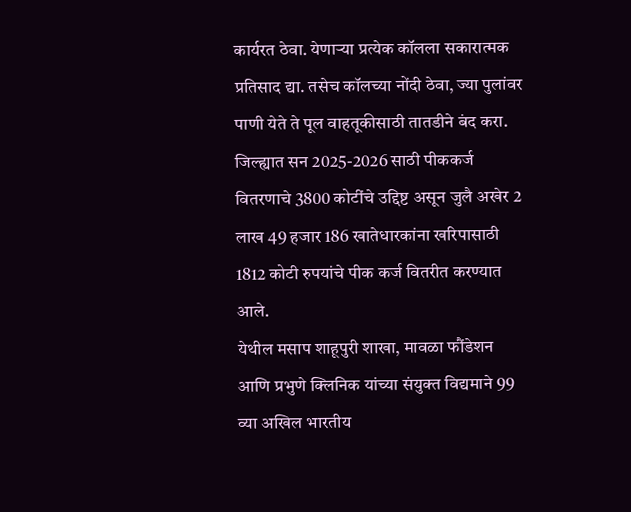कार्यरत ठेवा. येणाऱ्या प्रत्येक कॉलला सकारात्मक प्रतिसाद द्या. तसेच कॉलच्या नोंदी ठेवा, ज्या पुलांवर पाणी येते ते पूल वाहतूकीसाठी तातडीने बंद करा.
जिल्ह्यात सन 2025-2026 साठी पीककर्ज वितरणाचे 3800 कोटींचे उद्दिष्ट असून जुलै अखेर 2 लाख 49 हजार 186 खातेधारकांना खरिपासाठी 1812 कोटी रुपयांचे पीक कर्ज वितरीत करण्यात आले.
येथील मसाप शाहूपुरी शाखा, मावळा फौंडेशन आणि प्रभुणे क्लिनिक यांच्या संयुक्त विद्यमाने 99 व्या अखिल भारतीय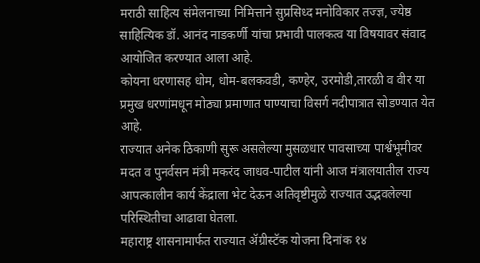मराठी साहित्य संमेलनाच्या निमित्ताने सुप्रसिध्द मनोविकार तज्ज्ञ, ज्येष्ठ साहित्यिक डॉ. आनंद नाडकर्णी यांचा प्रभावी पालकत्व या विषयावर संवाद आयोजित करण्यात आला आहे.
कोयना धरणासह धोम, धोम-बलकवडी, कण्हेर, उरमोडी,तारळी व वीर या प्रमुख धरणांमधून मोठ्या प्रमाणात पाण्याचा विसर्ग नदीपात्रात सोडण्यात येत आहे.
राज्यात अनेक ठिकाणी सुरू असलेल्या मुसळधार पावसाच्या पार्श्वभूमीवर मदत व पुनर्वसन मंत्री मकरंद जाधव-पाटील यांनी आज मंत्रालयातील राज्य आपत्कालीन कार्य केंद्राला भेट देऊन अतिवृष्टीमुळे राज्यात उद्भवलेल्या परिस्थितीचा आढावा घेतला.
महाराष्ट्र शासनामार्फत राज्यात ॲग्रीस्टॅक योजना दिनांक १४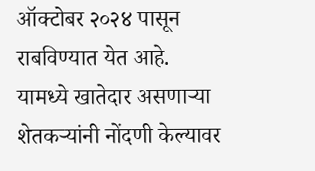ऑक्टोबर २०२४ पासून राबविण्यात येत आहे. यामध्ये खातेदार असणाऱ्या शेतकऱ्यांनी नोंदणी केल्यावर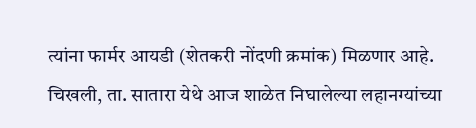त्यांना फार्मर आयडी (शेतकरी नोंदणी क्रमांक) मिळणार आहे.
चिखली, ता. सातारा येथे आज शाळेत निघालेल्या लहानग्यांच्या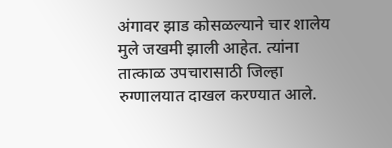अंगावर झाड कोसळल्याने चार शालेय मुले जखमी झाली आहेत. त्यांना तात्काळ उपचारासाठी जिल्हा रुग्णालयात दाखल करण्यात आले.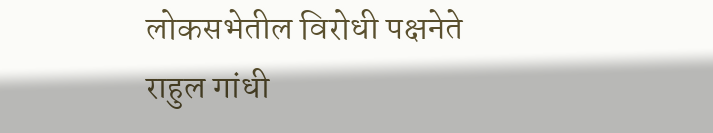लोकसभेतील विरोधी पक्षनेते राहुल गांधी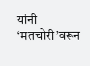यांनी ‘मतचोरी’वरून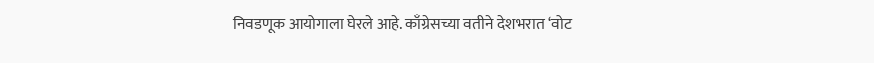निवडणूक आयोगाला घेरले आहे. काँग्रेसच्या वतीने देशभरात ‘वोट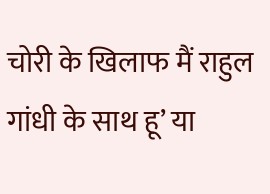चोरी के खिलाफ मैं राहुल गांधी के साथ हू’ या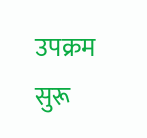उपक्रम सुरू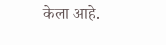केला आहे.